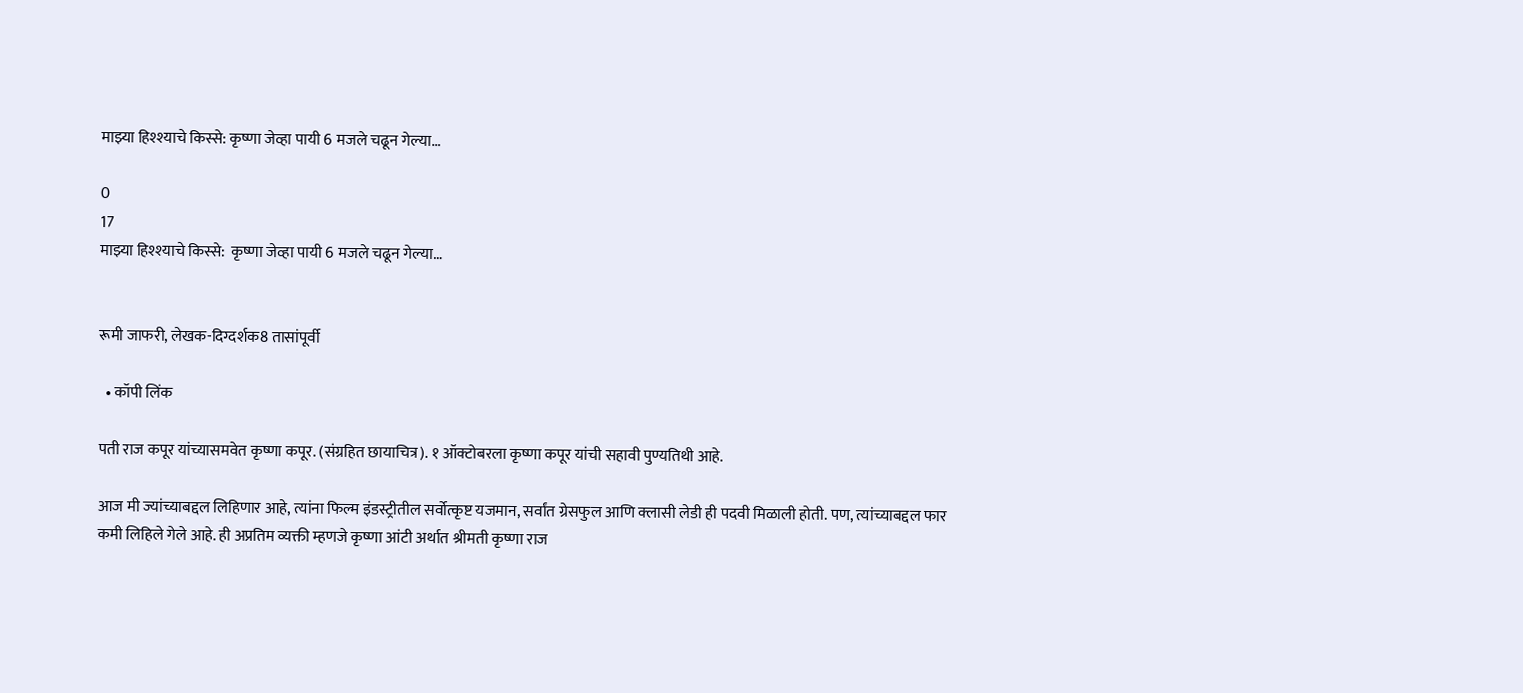माझ्या हिश्श्याचे किस्से: कृष्णा जेव्हा पायी 6 मजले चढून गेल्या…

0
17
माझ्या हिश्श्याचे किस्से:  कृष्णा जेव्हा पायी 6 मजले चढून गेल्या…


रूमी जाफरी, लेखक-दिग्दर्शक8 तासांपूर्वी

  • कॉपी लिंक

पती राज कपूर यांच्यासमवेत कृष्णा कपूर. (संग्रहित छायाचित्र). १ ऑक्टोबरला कृष्णा कपूर यांची सहावी पुण्यतिथी आहे.

आज मी ज्यांच्याबद्दल लिहिणार आहे, त्यांना फिल्म इंडस्ट्रीतील सर्वोत्कृष्ट यजमान, सर्वांत ग्रेसफुल आणि क्लासी लेडी ही पदवी मिळाली होती. पण, त्यांच्याबद्दल फार कमी लिहिले गेले आहे. ही अप्रतिम व्यक्ती म्हणजे कृष्णा आंटी अर्थात श्रीमती कृष्णा राज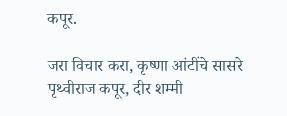कपूर.

जरा विचार करा, कृष्णा आंटींचे सासरे पृथ्वीराज कपूर, दीर शम्मी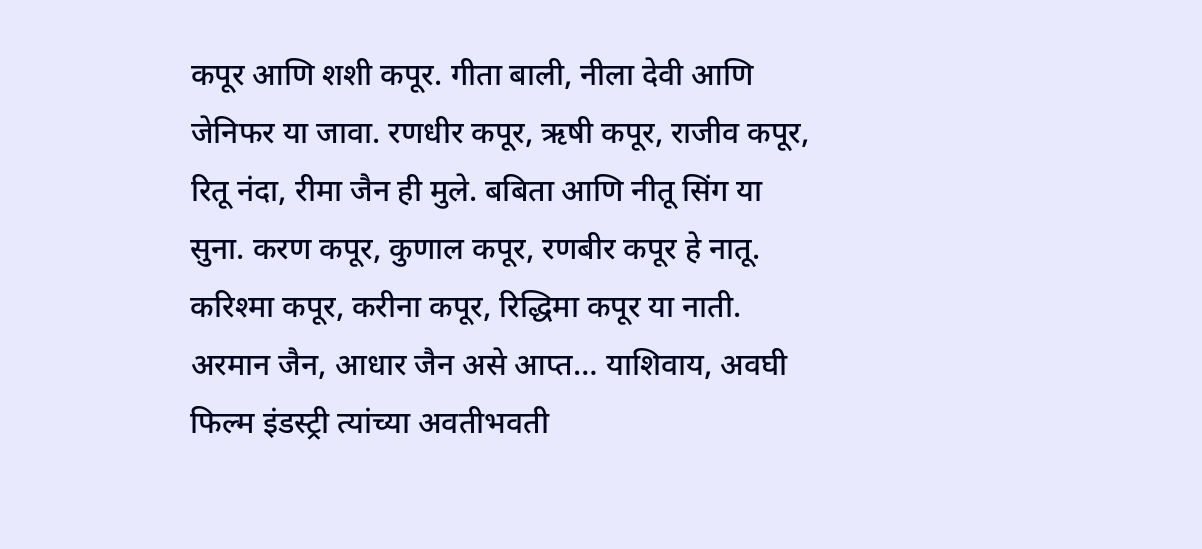कपूर आणि शशी कपूर. गीता बाली, नीला देवी आणि जेनिफर या जावा. रणधीर कपूर, ऋषी कपूर, राजीव कपूर, रितू नंदा, रीमा जैन ही मुले. बबिता आणि नीतू सिंग या सुना. करण कपूर, कुणाल कपूर, रणबीर कपूर हे नातू. करिश्मा कपूर, करीना कपूर, रिद्धिमा कपूर या नाती. अरमान जैन, आधार जैन असे आप्त… याशिवाय, अवघी फिल्म इंडस्ट्री त्यांच्या अवतीभवती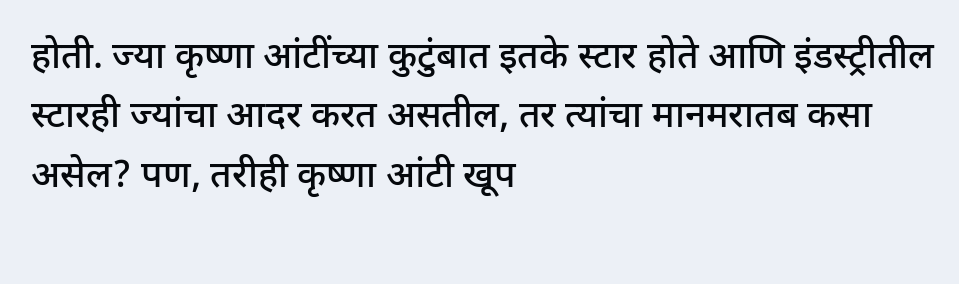होती. ज्या कृष्णा आंटींच्या कुटुंबात इतके स्टार होते आणि इंडस्ट्रीतील स्टारही ज्यांचा आदर करत असतील, तर त्यांचा मानमरातब कसा असेल? पण, तरीही कृष्णा आंटी खूप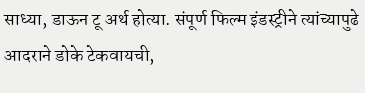साध्या, डाऊन टू अर्थ होत्या. संपूर्ण फिल्म इंडस्ट्रीने त्यांच्यापुढे आदराने डोके टेकवायची,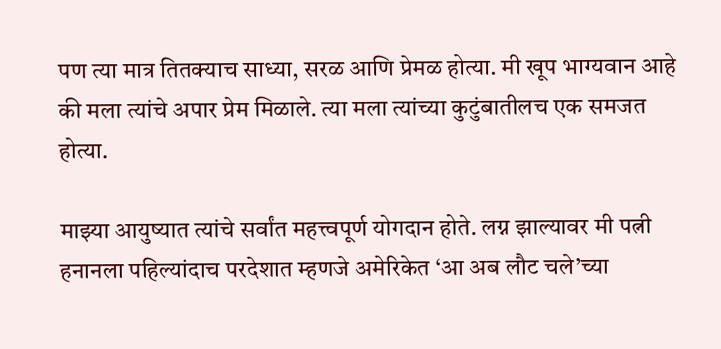पण त्या मात्र तितक्याच साध्या, सरळ आणि प्रेमळ होत्या. मी खूप भाग्यवान आहे की मला त्यांचे अपार प्रेम मिळाले. त्या मला त्यांच्या कुटुंबातीलच एक समजत होत्या.

माझ्या आयुष्यात त्यांचे सर्वांत महत्त्वपूर्ण योगदान होते. लग्न झाल्यावर मी पत्नी हनानला पहिल्यांदाच परदेशात म्हणजे अमेरिकेत ‘आ अब लौट चले’च्या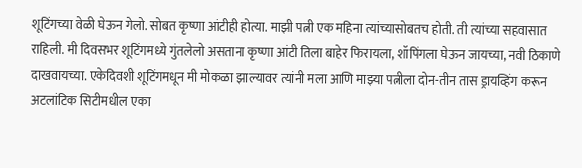शूटिंगच्या वेळी घेऊन गेलो. सोबत कृष्णा आंटीही होत्या. माझी पत्नी एक महिना त्यांच्यासोबतच होती. ती त्यांच्या सहवासात राहिली. मी दिवसभर शूटिंगमध्ये गुंतलेलो असताना कृष्णा आंटी तिला बाहेर फिरायला, शॉपिंगला घेऊन जायच्या, नवी ठिकाणे दाखवायच्या. एकेदिवशी शूटिंगमधून मी मोकळा झाल्यावर त्यांनी मला आणि माझ्या पत्नीला दोन-तीन तास ड्रायव्हिंग करून अटलांटिक सिटीमधील एका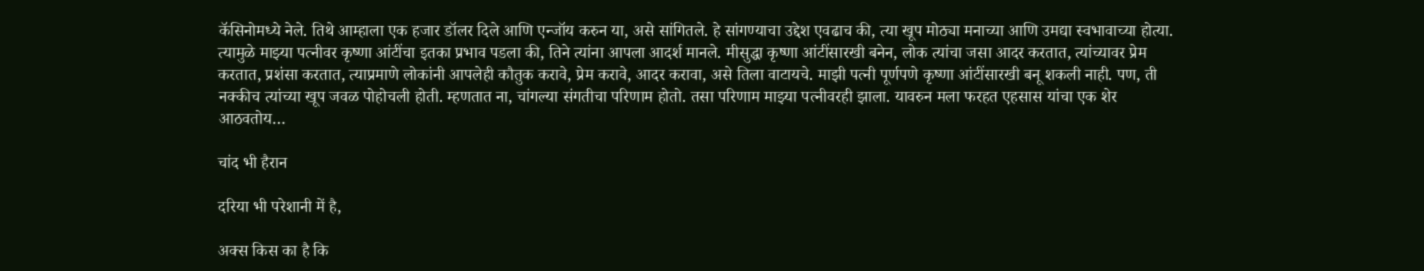कॅसिनोमध्ये नेले. तिथे आम्हाला एक हजार डॉलर दिले आणि एन्जॉय करुन या, असे सांगितले. हे सांगण्याचा उद्देश एवढाच की, त्या खूप मोठ्या मनाच्या आणि उमद्या स्वभावाच्या होत्या. त्यामुळे माझ्या पत्नीवर कृष्णा आंटींचा इतका प्रभाव पडला की, तिने त्यांना आपला आदर्श मानले. मीसुद्धा कृष्णा आंटींसारखी बनेन, लोक त्यांचा जसा आदर करतात, त्यांच्यावर प्रेम करतात, प्रशंसा करतात, त्याप्रमाणे लोकांनी आपलेही कौतुक करावे, प्रेम करावे, आदर करावा, असे तिला वाटायचे. माझी पत्नी पूर्णपणे कृष्णा आंटींसारखी बनू शकली नाही. पण, ती नक्कीच त्यांच्या खूप जवळ पोहोचली होती. म्हणतात ना, चांगल्या संगतीचा परिणाम होतो. तसा परिणाम माझ्या पत्नीवरही झाला. यावरुन मला फरहत एहसास यांचा एक शेर आठवतोय…

चांद भी हैरान

दरिया भी परेशानी में है,

अक्स किस का है कि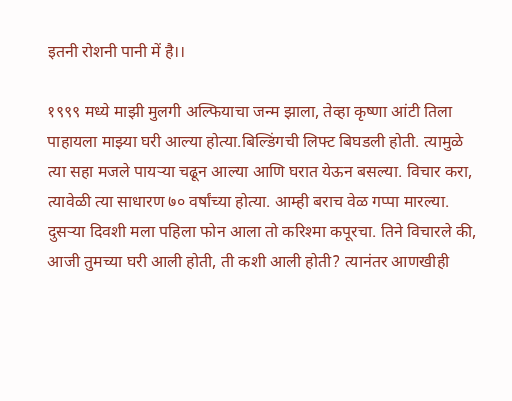इतनी रोशनी पानी में है।।

१९९९ मध्ये माझी मुलगी अल्फियाचा जन्म झाला, तेव्हा कृष्णा आंटी तिला पाहायला माझ्या घरी आल्या होत्या.बिल्डिंगची लिफ्ट बिघडली होती. त्यामुळे त्या सहा मजले पायऱ्या चढून आल्या आणि घरात येऊन बसल्या. विचार करा, त्यावेळी त्या साधारण ७० वर्षांच्या होत्या. आम्ही बराच वेळ गप्पा मारल्या. दुसऱ्या दिवशी मला पहिला फोन आला तो करिश्मा कपूरचा. तिने विचारले की, आजी तुमच्या घरी आली होती, ती कशी आली होती? त्यानंतर आणखीही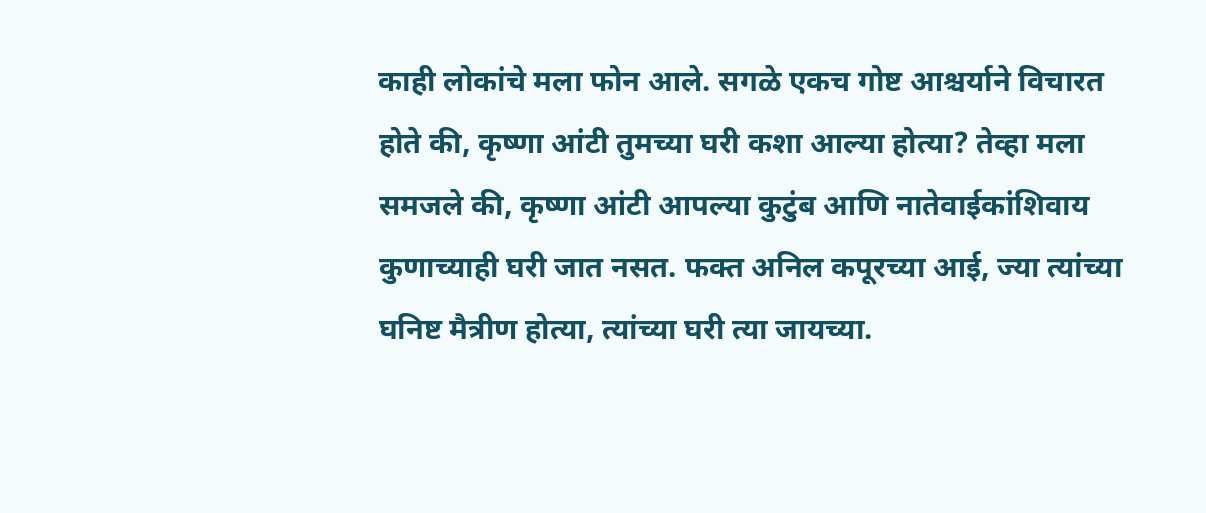काही लोकांचे मला फोन आले. सगळे एकच गोष्ट आश्चर्याने विचारत होते की, कृष्णा आंटी तुमच्या घरी कशा आल्या होत्या? तेव्हा मला समजले की, कृष्णा आंटी आपल्या कुटुंब आणि नातेवाईकांशिवाय कुणाच्याही घरी जात नसत. फक्त अनिल कपूरच्या आई, ज्या त्यांच्या घनिष्ट मैत्रीण होत्या, त्यांच्या घरी त्या जायच्या.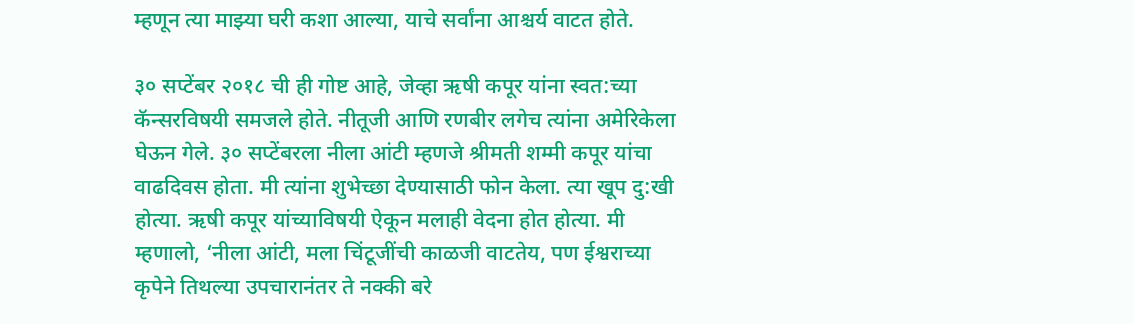म्हणून त्या माझ्या घरी कशा आल्या, याचे सर्वांना आश्चर्य वाटत होते.

३० सप्टेंबर २०१८ ची ही गोष्ट आहे, जेव्हा ऋषी कपूर यांना स्वत:च्या कॅन्सरविषयी समजले होते. नीतूजी आणि रणबीर लगेच त्यांना अमेरिकेला घेऊन गेले. ३० सप्टेंबरला नीला आंटी म्हणजे श्रीमती शम्मी कपूर यांचा वाढदिवस होता. मी त्यांना शुभेच्छा देण्यासाठी फोन केला. त्या खूप दु:खी होत्या. ऋषी कपूर यांच्याविषयी ऐकून मलाही वेदना होत होत्या. मी म्हणालो, ‘नीला आंटी, मला चिंटूजींची काळजी वाटतेय, पण ईश्वराच्या कृपेने तिथल्या उपचारानंतर ते नक्की बरे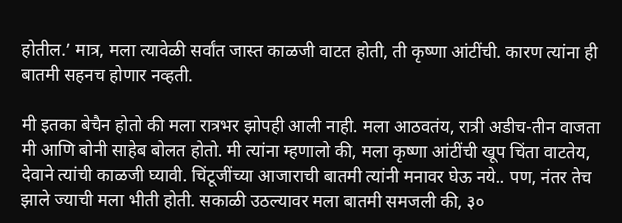होतील.’ मात्र, मला त्यावेळी सर्वांत जास्त काळजी वाटत होती, ती कृष्णा आंटींची. कारण त्यांना ही बातमी सहनच होणार नव्हती.

मी इतका बेचैन होतो की मला रात्रभर झोपही आली नाही. मला आठवतंय, रात्री अडीच-तीन वाजता मी आणि बोनी साहेब बोलत होतो. मी त्यांना म्हणालो की, मला कृष्णा आंटींची खूप चिंता वाटतेय, देवाने त्यांची काळजी घ्यावी. चिंटूजींच्या आजाराची बातमी त्यांनी मनावर घेऊ नये.. पण, नंतर तेच झाले ज्याची मला भीती होती. सकाळी उठल्यावर मला बातमी समजली की, ३०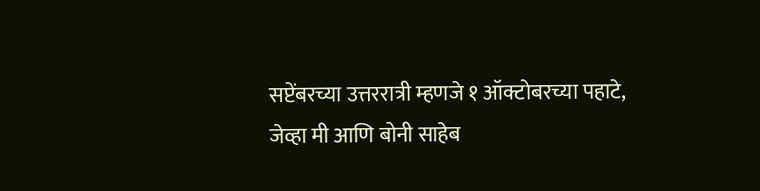सप्टेंबरच्या उत्तररात्री म्हणजे १ ऑक्टोबरच्या पहाटे, जेव्हा मी आणि बोनी साहेब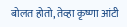बोलत होतो, तेव्हा कृष्णा आंटी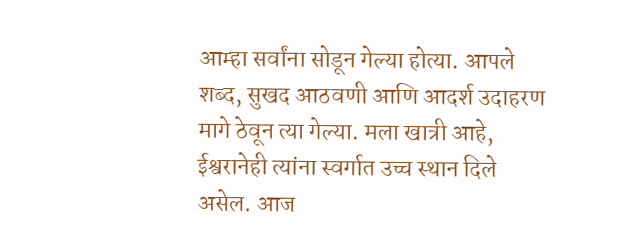आम्हा सर्वांना सोडून गेल्या होत्या. आपले शब्द, सुखद आठवणी आणि आदर्श उदाहरण मागे ठेवून त्या गेल्या. मला खात्री आहे, ईश्वरानेही त्यांना स्वर्गात उच्च स्थान दिले असेल. आज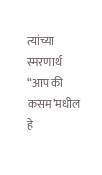त्यांच्या स्मरणार्थ “आप की कसम’मधील हे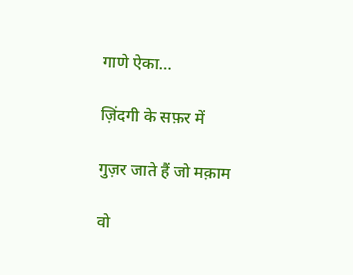गाणे ऐका…

ज़िंदगी के सफ़र में

गुज़र जाते हैं जो मक़ाम

वो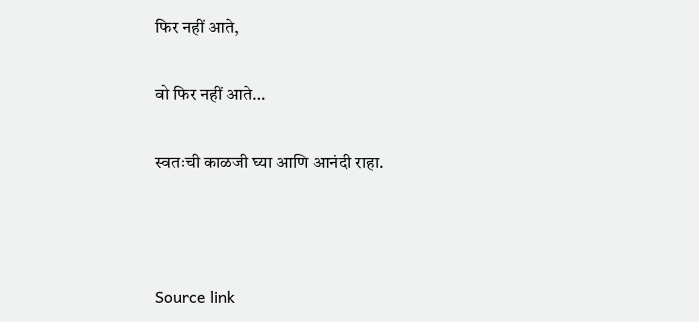फिर नहीं आते,

वो फिर नहीं आते…

स्वतःची काळजी घ्या आणि आनंदी राहा.



Source link